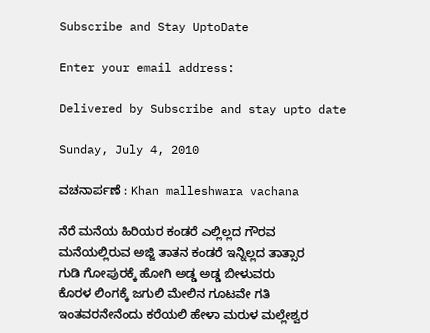Subscribe and Stay UptoDate

Enter your email address:

Delivered by Subscribe and stay upto date

Sunday, July 4, 2010

ವಚನಾರ್ಪಣೆ : Khan malleshwara vachana

ನೆರೆ ಮನೆಯ ಹಿರಿಯರ ಕಂಡರೆ ಎಲ್ಲಿಲ್ಲದ ಗೌರವ
ಮನೆಯಲ್ಲಿರುವ ಅಜ್ಜಿ ತಾತನ ಕಂಡರೆ ಇನ್ನಿಲ್ಲದ ತಾತ್ಸಾರ
ಗುಡಿ ಗೋಪುರಕ್ಕೆ ಹೋಗಿ ಅಡ್ಡ ಅಡ್ಡ ಬೀಳುವರು
ಕೊರಳ ಲಿಂಗಕ್ಕೆ ಜಗುಲಿ ಮೇಲಿನ ಗೂಟವೇ ಗತಿ
ಇಂತವರನೇನೆಂದು ಕರೆಯಲಿ ಹೇಳಾ ಮರುಳ ಮಲ್ಲೇಶ್ವರ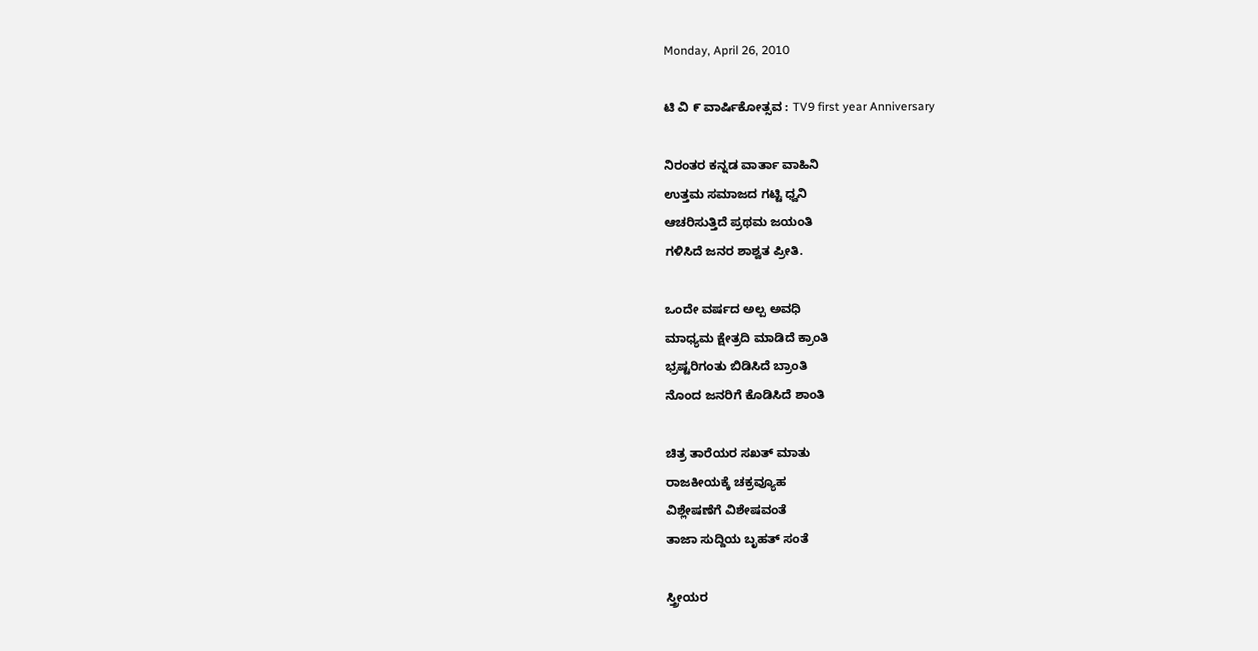Monday, April 26, 2010

ಟಿ ವಿ ೯ ವಾರ್ಷಿಕೋತ್ಸವ : TV9 first year Anniversary

ನಿರಂತರ ಕನ್ನಡ ವಾರ್ತಾ ವಾಹಿನಿ
ಉತ್ತಮ ಸಮಾಜದ ಗಟ್ಟಿ ಧ್ವನಿ
ಆಚರಿಸುತ್ತಿದೆ ಪ್ರಥಮ ಜಯಂತಿ
ಗಳಿಸಿದೆ ಜನರ ಶಾಶ್ವತ ಪ್ರೀತಿ.

ಒಂದೇ ವರ್ಷದ ಅಲ್ಪ ಅವಧಿ
ಮಾಧ್ಯಮ ಕ್ಷೇತ್ರದಿ ಮಾಡಿದೆ ಕ್ರಾಂತಿ
ಭ್ರಷ್ಟರಿಗಂತು ಬಿಡಿಸಿದೆ ಬ್ರಾಂತಿ
ನೊಂದ ಜನರಿಗೆ ಕೊಡಿಸಿದೆ ಶಾಂತಿ

ಚಿತ್ರ ತಾರೆಯರ ಸಖತ್ ಮಾತು
ರಾಜಕೀಯಕ್ಕೆ ಚಕ್ರವ್ಯೂಹ
ವಿಶ್ಲೇಷಣೆಗೆ ವಿಶೇಷವಂತೆ
ತಾಜಾ ಸುದ್ದಿಯ ಬೃಹತ್ ಸಂತೆ

ಸ್ತ್ರೀಯರ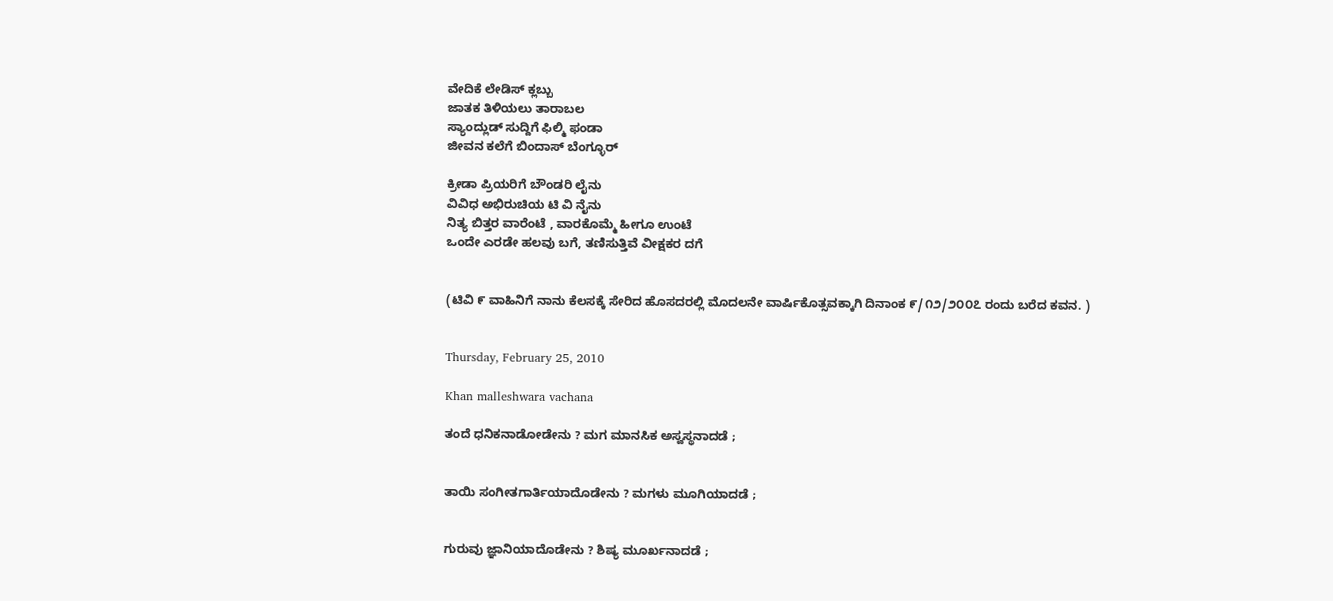ವೇದಿಕೆ ಲೇಡಿಸ್ ಕ್ಲಬ್ಬು
ಜಾತಕ ತಿಳಿಯಲು ತಾರಾಬಲ
ಸ್ಯಾಂದ್ಲುಡ್ ಸುದ್ದಿಗೆ ಫಿಲ್ಮಿ ಫಂಡಾ
ಜೀವನ ಕಲೆಗೆ ಬಿಂದಾಸ್ ಬೆಂಗ್ಳೂರ್

ಕ್ರೀಡಾ ಪ್ರಿಯರಿಗೆ ಬೌಂಡರಿ ಲೈನು
ವಿವಿಧ ಅಭಿರುಚಿಯ ಟಿ ವಿ ನೈನು
ನಿತ್ಯ ಬಿತ್ತರ ವಾರೆಂಟೆ , ವಾರಕೊಮ್ಮೆ ಹೀಗೂ ಉಂಟೆ
ಒಂದೇ ಎರಡೇ ಹಲವು ಬಗೆ, ತಣಿಸುತ್ತಿವೆ ವೀಕ್ಷಕರ ದಗೆ


(ಟಿವಿ ೯ ವಾಹಿನಿಗೆ ನಾನು ಕೆಲಸಕ್ಕೆ ಸೇರಿದ ಹೊಸದರಲ್ಲಿ ಮೊದಲನೇ ವಾರ್ಷಿಕೊತ್ಸವಕ್ಕಾಗಿ ದಿನಾಂಕ ೯/೧೨/೨೦೦೭ ರಂದು ಬರೆದ ಕವನ. )


Thursday, February 25, 2010

Khan malleshwara vachana

ತಂದೆ ಧನಿಕನಾಡೋಡೇನು ? ಮಗ ಮಾನಸಿಕ ಅಸ್ವಸ್ಥನಾದಡೆ ;


ತಾಯಿ ಸಂಗೀತಗಾರ್ತಿಯಾದೊಡೇನು ? ಮಗಳು ಮೂಗಿಯಾದಡೆ ;


ಗುರುವು ಜ್ಞಾನಿಯಾದೊಡೇನು ? ಶಿಷ್ಯ ಮೂರ್ಖನಾದಡೆ ;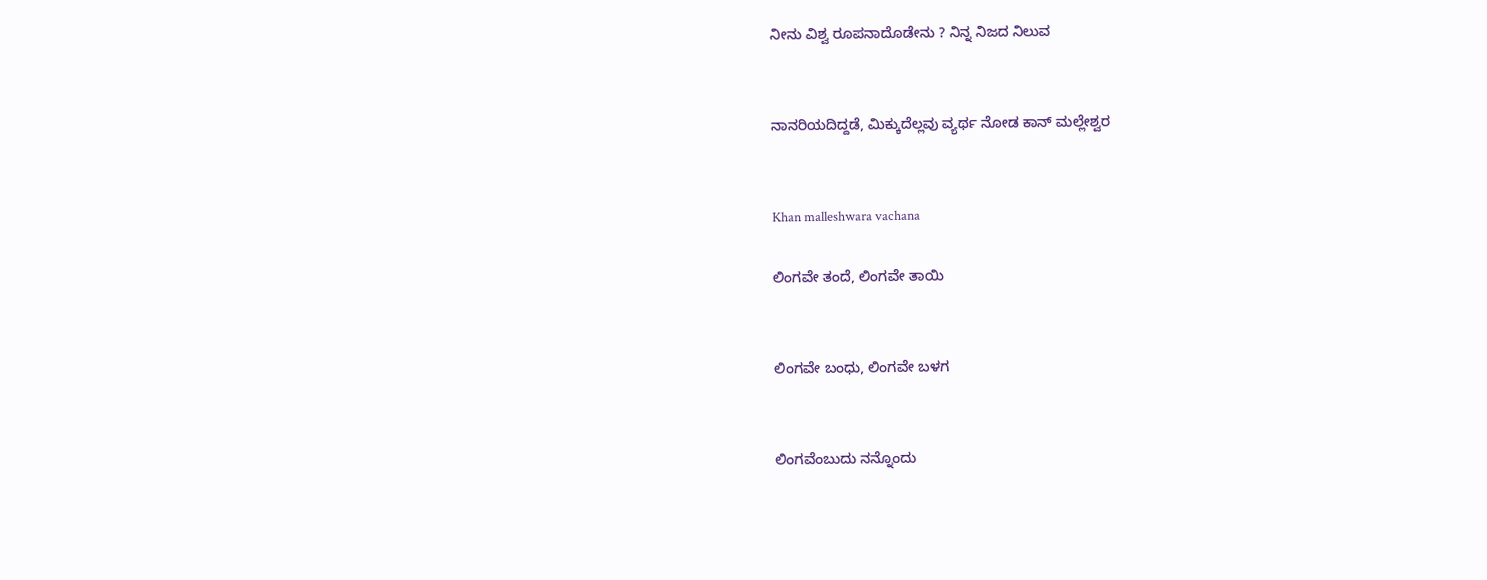ನೀನು ವಿಶ್ವ ರೂಪನಾದೊಡೇನು ? ನಿನ್ನ ನಿಜದ ನಿಲುವ


ನಾನರಿಯದಿದ್ದಡೆ, ಮಿಕ್ಕುದೆಲ್ಲವು ವ್ಯರ್ಥ ನೋಡ ಕಾನ್ ಮಲ್ಲೇಶ್ವರ


Khan malleshwara vachana

ಲಿಂಗವೇ ತಂದೆ, ಲಿಂಗವೇ ತಾಯಿ


ಲಿಂಗವೇ ಬಂಧು, ಲಿಂಗವೇ ಬಳಗ


ಲಿಂಗವೆಂಬುದು ನನ್ನೊಂದು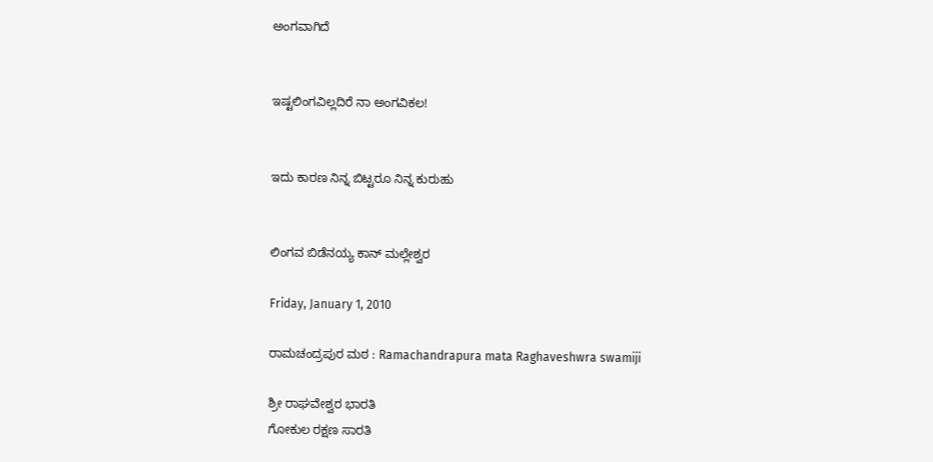ಅಂಗವಾಗಿದೆ


ಇಷ್ಟಲಿಂಗವಿಲ್ಲದಿರೆ ನಾ ಅಂಗವಿಕಲ!


ಇದು ಕಾರಣ ನಿನ್ನ ಬಿಟ್ಟರೂ ನಿನ್ನ ಕುರುಹು


ಲಿಂಗವ ಬಿಡೆನಯ್ಯ ಕಾನ್ ಮಲ್ಲೇಶ್ವರ

Friday, January 1, 2010

ರಾಮಚಂದ್ರಪುರ ಮಠ : Ramachandrapura mata Raghaveshwra swamiji

ಶ್ರೀ ರಾಘವೇಶ್ವರ ಭಾರತಿ
ಗೋಕುಲ ರಕ್ಷಣ ಸಾರತಿ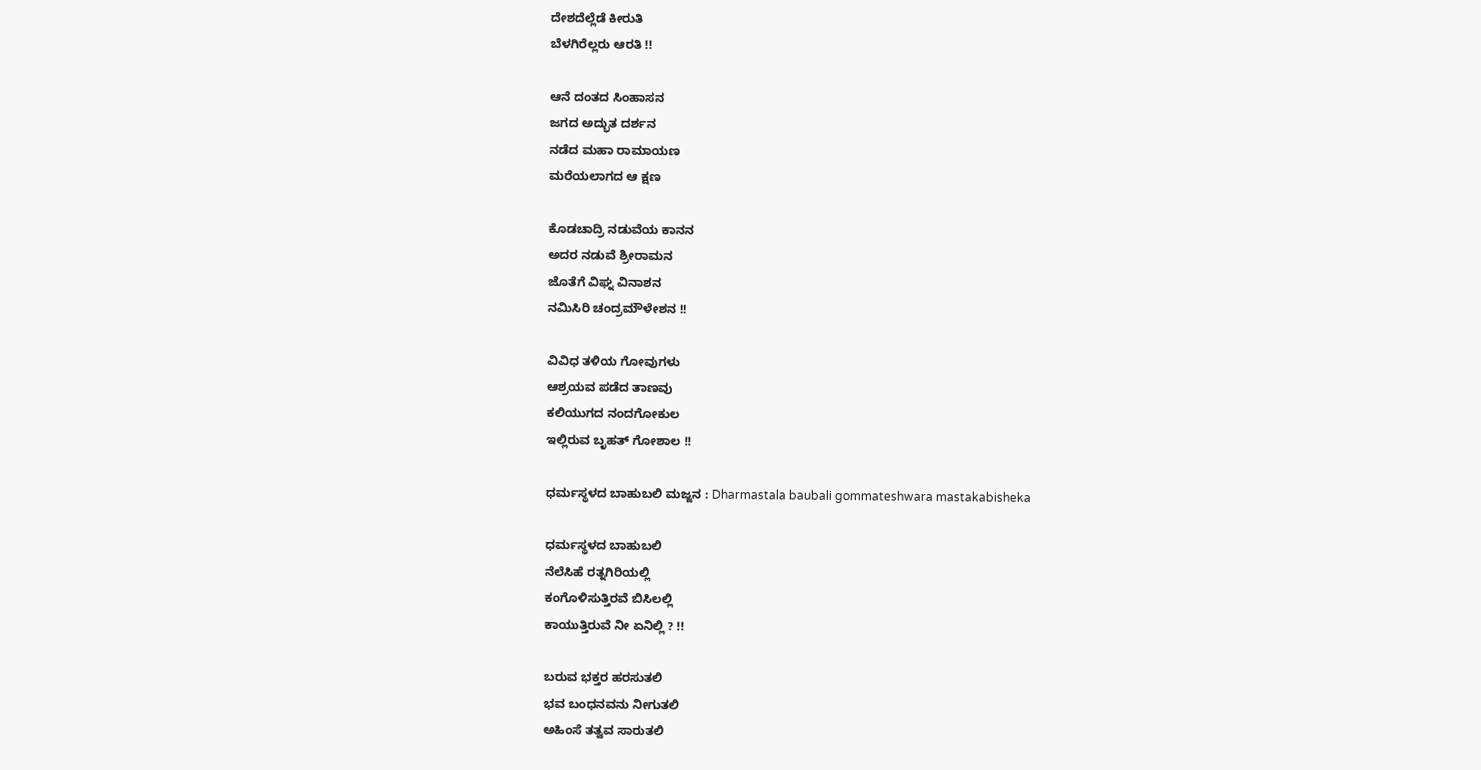ದೇಶದೆಲ್ಲೆಡೆ ಕೀರುತಿ
ಬೆಳಗಿರೆಲ್ಲರು ಆರತಿ !!

ಆನೆ ದಂತದ ಸಿಂಹಾಸನ
ಜಗದ ಅದ್ಭುತ ದರ್ಶನ
ನಡೆದ ಮಹಾ ರಾಮಾಯಣ
ಮರೆಯಲಾಗದ ಆ ಕ್ಷಣ

ಕೊಡಚಾದ್ರಿ ನಡುವೆಯ ಕಾನನ
ಅದರ ನಡುವೆ ಶ್ರೀರಾಮನ
ಜೊತೆಗೆ ವಿಘ್ನ ವಿನಾಶನ
ನಮಿಸಿರಿ ಚಂದ್ರಮೌಳೇಶನ !!

ವಿವಿಧ ತಳಿಯ ಗೋವುಗಳು
ಆಶ್ರಯವ ಪಡೆದ ತಾಣವು
ಕಲಿಯುಗದ ನಂದಗೋಕುಲ
ಇಲ್ಲಿರುವ ಬೃಹತ್ ಗೋಶಾಲ !!

ಧರ್ಮಸ್ಥಳದ ಬಾಹುಬಲಿ ಮಜ್ಜನ : Dharmastala baubali gommateshwara mastakabisheka

ಧರ್ಮಸ್ಥಳದ ಬಾಹುಬಲಿ
ನೆಲೆಸಿಹೆ ರತ್ನಗಿರಿಯಲ್ಲಿ
ಕಂಗೊಳಿಸುತ್ತಿರವೆ ಬಿಸಿಲಲ್ಲಿ
ಕಾಯುತ್ತಿರುವೆ ನೀ ಏನಿಲ್ಲಿ ? !!

ಬರುವ ಭಕ್ತರ ಹರಸುತಲಿ
ಭವ ಬಂಧನವನು ನೀಗುತಲಿ
ಅಹಿಂಸೆ ತತ್ವವ ಸಾರುತಲಿ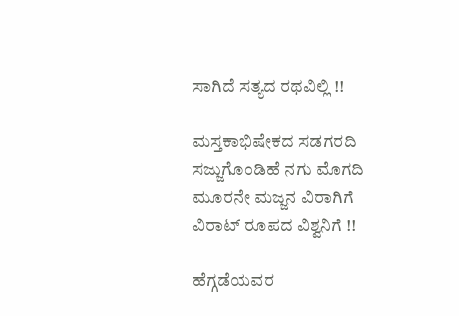ಸಾಗಿದೆ ಸತ್ಯದ ರಥವಿಲ್ಲಿ !!

ಮಸ್ತಕಾಭಿಷೇಕದ ಸಡಗರದಿ
ಸಜ್ಜುಗೊಂಡಿಹೆ ನಗು ಮೊಗದಿ
ಮೂರನೇ ಮಜ್ಜನ ವಿರಾಗಿಗೆ
ವಿರಾಟ್ ರೂಪದ ವಿಶ್ವನಿಗೆ !!

ಹೆಗ್ಗಡೆಯವರ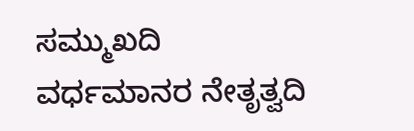ಸಮ್ಮುಖದಿ
ವರ್ಧಮಾನರ ನೇತೃತ್ವದಿ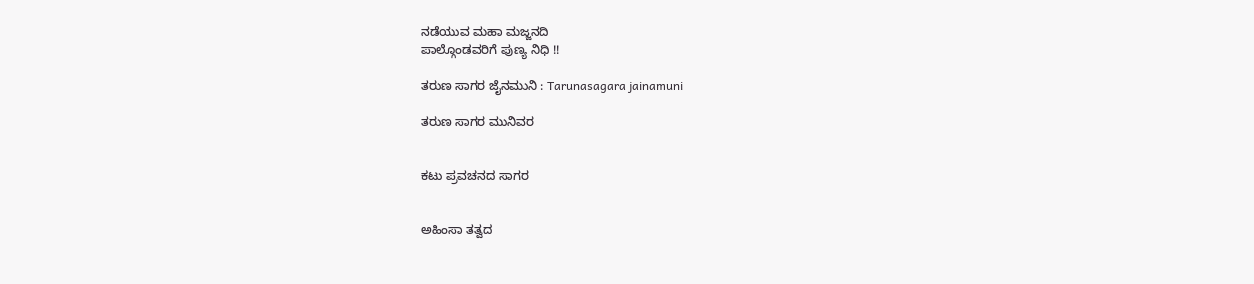ನಡೆಯುವ ಮಹಾ ಮಜ್ಜನದಿ
ಪಾಲ್ಗೊಂಡವರಿಗೆ ಪುಣ್ಯ ನಿಧಿ !!

ತರುಣ ಸಾಗರ ಜೈನಮುನಿ : Tarunasagara jainamuni

ತರುಣ ಸಾಗರ ಮುನಿವರ


ಕಟು ಪ್ರವಚನದ ಸಾಗರ


ಅಹಿಂಸಾ ತತ್ವದ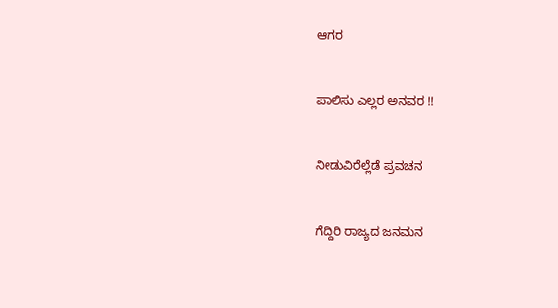ಆಗರ


ಪಾಲಿಸು ಎಲ್ಲರ ಅನವರ !!


ನೀಡುವಿರೆಲ್ಲೆಡೆ ಪ್ರವಚನ


ಗೆದ್ದಿರಿ ರಾಜ್ಯದ ಜನಮನ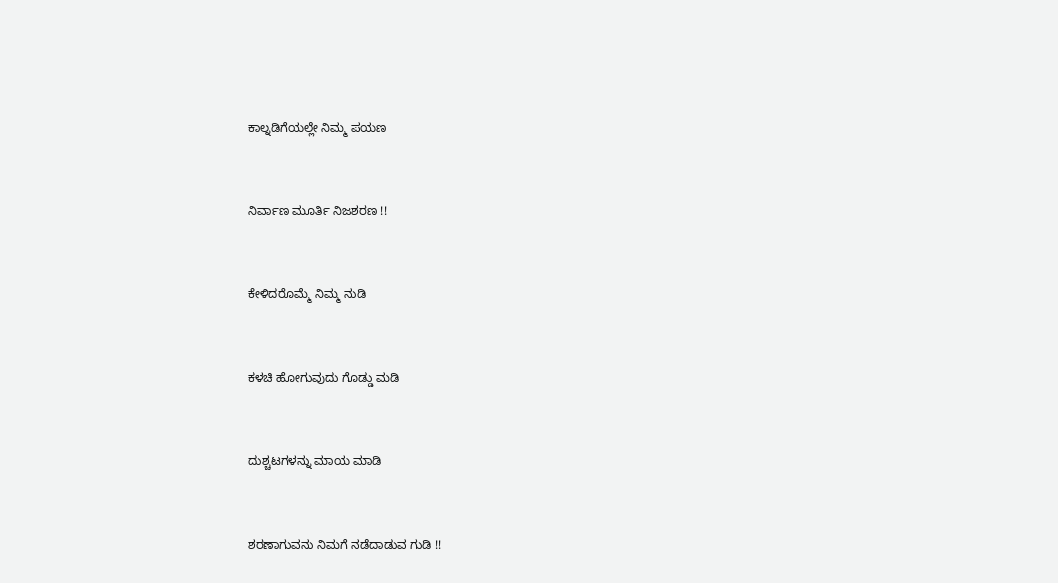ಕಾಲ್ನಡಿಗೆಯಲ್ಲೇ ನಿಮ್ಮ ಪಯಣ


ನಿರ್ವಾಣ ಮೂರ್ತಿ ನಿಜಶರಣ !!


ಕೇಳಿದರೊಮ್ಮೆ ನಿಮ್ಮ ನುಡಿ


ಕಳಚಿ ಹೋಗುವುದು ಗೊಡ್ಡು ಮಡಿ


ದುಶ್ಚಟಗಳನ್ನು ಮಾಯ ಮಾಡಿ


ಶರಣಾಗುವನು ನಿಮಗೆ ನಡೆದಾಡುವ ಗುಡಿ !!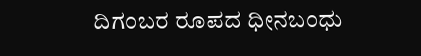ದಿಗಂಬರ ರೂಪದ ಧೀನಬಂಧು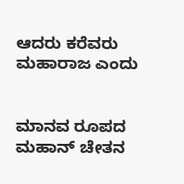ಆದರು ಕರೆವರು ಮಹಾರಾಜ ಎಂದು


ಮಾನವ ರೂಪದ ಮಹಾನ್ ಚೇತನ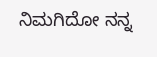ನಿಮಗಿದೋ ನನ್ನ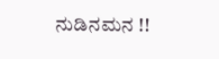ನುಡಿನಮನ !!